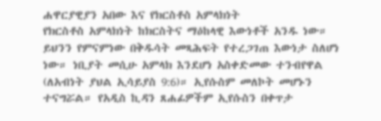ሐዋርያዊያን አበው እና የክርስቶስ አምላክነት
የክርስቶስ አምላክነት ከክርስትና ማዕከላዊ እውነቶች አንዱ ነው። ይህንን የምናምነው በቅዱሳት መጻሕፍት የተረጋገጠ እውነታ ስለሆነ ነው። ነቢያት መሲሁ አምላክ እንደሆነ አስቀድመው ተንብየዋል (ለአብነት ያህል ኢሳይያስ 9:6)። ኢየሱስም መለኮት መሆኑን ተናግሯል። የአዲስ ኪዳን ጸሐፊዎችም ኢየሱስን በቀጥታ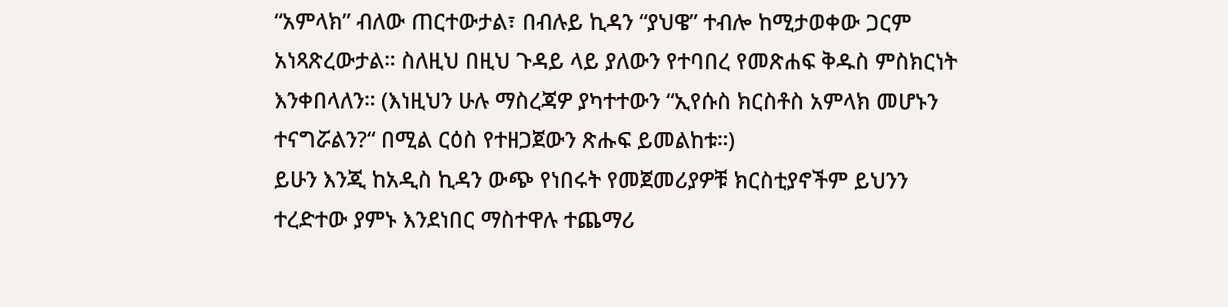“አምላክ” ብለው ጠርተውታል፣ በብሉይ ኪዳን “ያህዌ” ተብሎ ከሚታወቀው ጋርም አነጻጽረውታል። ስለዚህ በዚህ ጉዳይ ላይ ያለውን የተባበረ የመጽሐፍ ቅዱስ ምስክርነት እንቀበላለን። (እነዚህን ሁሉ ማስረጃዎ ያካተተውን “ኢየሱስ ክርስቶስ አምላክ መሆኑን ተናግሯልን?“ በሚል ርዕስ የተዘጋጀውን ጽሑፍ ይመልከቱ።)
ይሁን እንጂ ከአዲስ ኪዳን ውጭ የነበሩት የመጀመሪያዎቹ ክርስቲያኖችም ይህንን ተረድተው ያምኑ እንደነበር ማስተዋሉ ተጨማሪ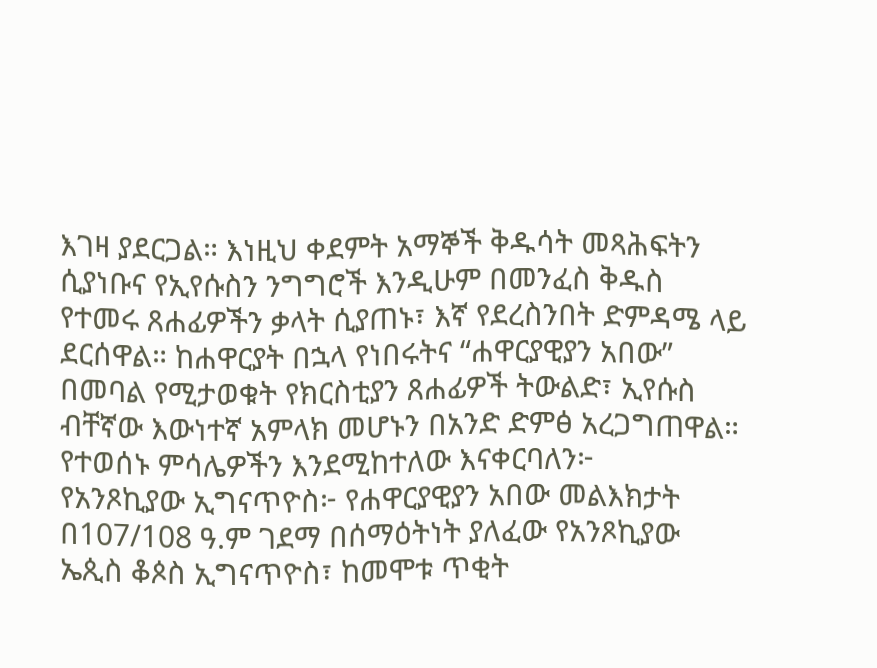እገዛ ያደርጋል። እነዚህ ቀደምት አማኞች ቅዱሳት መጻሕፍትን ሲያነቡና የኢየሱስን ንግግሮች እንዲሁም በመንፈስ ቅዱስ የተመሩ ጸሐፊዎችን ቃላት ሲያጠኑ፣ እኛ የደረስንበት ድምዳሜ ላይ ደርሰዋል። ከሐዋርያት በኋላ የነበሩትና “ሐዋርያዊያን አበው” በመባል የሚታወቁት የክርስቲያን ጸሐፊዎች ትውልድ፣ ኢየሱስ ብቸኛው እውነተኛ አምላክ መሆኑን በአንድ ድምፅ አረጋግጠዋል። የተወሰኑ ምሳሌዎችን እንደሚከተለው እናቀርባለን፦
የአንጾኪያው ኢግናጥዮስ፦ የሐዋርያዊያን አበው መልእክታት
በ107/108 ዓ.ም ገደማ በሰማዕትነት ያለፈው የአንጾኪያው ኤጲስ ቆጶስ ኢግናጥዮስ፣ ከመሞቱ ጥቂት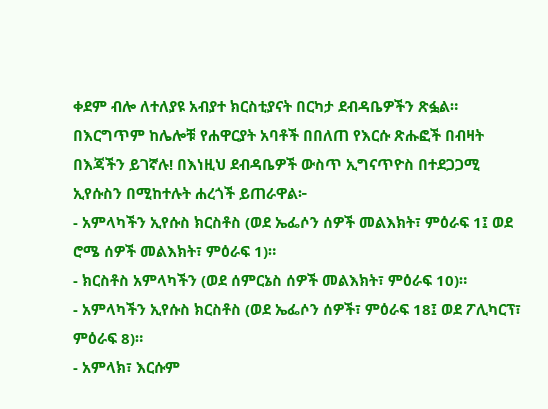ቀደም ብሎ ለተለያዩ አብያተ ክርስቲያናት በርካታ ደብዳቤዎችን ጽፏል። በእርግጥም ከሌሎቹ የሐዋርያት አባቶች በበለጠ የእርሱ ጽሑፎች በብዛት በእጃችን ይገኛሉ! በእነዚህ ደብዳቤዎች ውስጥ ኢግናጥዮስ በተደጋጋሚ ኢየሱስን በሚከተሉት ሐረጎች ይጠራዋል፦
- አምላካችን ኢየሱስ ክርስቶስ (ወደ ኤፌሶን ሰዎች መልእክት፣ ምዕራፍ 1፤ ወደ ሮሜ ሰዎች መልእክት፣ ምዕራፍ 1)።
- ክርስቶስ አምላካችን (ወደ ሰምርኔስ ሰዎች መልእክት፣ ምዕራፍ 10)።
- አምላካችን ኢየሱስ ክርስቶስ (ወደ ኤፌሶን ሰዎች፣ ምዕራፍ 18፤ ወደ ፖሊካርፕ፣ ምዕራፍ 8)።
- አምላክ፣ እርሱም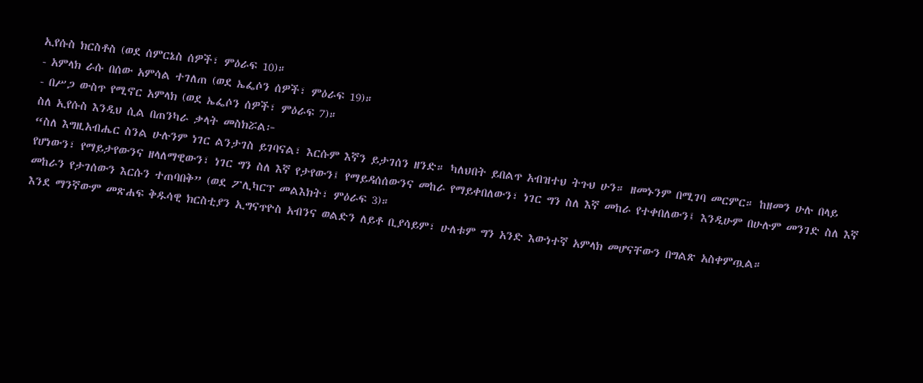ኢየሱስ ክርስቶስ (ወደ ሰምርኔስ ሰዎች፣ ምዕራፍ 10)።
- አምላክ ራሱ በሰው አምሳል ተገለጠ (ወደ ኤፌሶን ሰዎች፣ ምዕራፍ 19)።
- በሥጋ ውስጥ የሚኖር አምላክ (ወደ ኤፌሶን ሰዎች፣ ምዕራፍ 7)።
ስለ ኢየሱስ እንዲህ ሲል በጠንካራ ቃላት መስክሯል፦
“ስለ እግዚአብሔር ስንል ሁሉንም ነገር ልንታገስ ይገባናል፣ እርሱም እኛን ይታገሰን ዘንድ። ካለህበት ይበልጥ አብዝተህ ትጉህ ሁን። ዘመኑንም በሚገባ መርምር። ከዘመን ሁሉ በላይ የሆነውን፣ የማይታየውንና ዘላለማዊውን፣ ነገር ግን ስለ እኛ የታየውን፤ የማይዳሰሰውንና መከራ የማይቀበለውን፣ ነገር ግን ስለ እኛ መከራ የተቀበለውን፤ እንዲሁም በሁሉም መንገድ ስለ እኛ መከራን የታገሰውን እርሱን ተጠባበቅ” (ወደ ፖሊካርፕ መልእክት፣ ምዕራፍ 3)።
እንደ ማንኛውም መጽሐፍ ቅዱሳዊ ክርስቲያን ኢግናጥዮስ አብንና ወልድን ለይቶ ቢያሳይም፣ ሁለቱም ግን አንድ እውነተኛ አምላክ መሆናቸውን በግልጽ አስቀምጧል።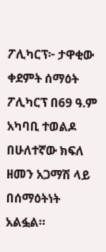ፖሊካርፕ፦ ታዋቂው ቀደምት ሰማዕት
ፖሊካርፕ በ69 ዓ.ም አካባቢ ተወልዶ በሁለተኛው ክፍለ ዘመን አጋማሽ ላይ በሰማዕትነት አልፏል።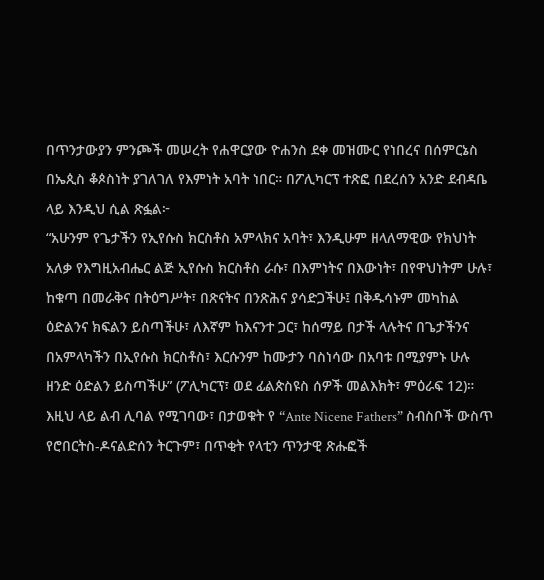በጥንታውያን ምንጮች መሠረት የሐዋርያው ዮሐንስ ደቀ መዝሙር የነበረና በሰምርኔስ በኤጲስ ቆጶስነት ያገለገለ የእምነት አባት ነበር። በፖሊካርፕ ተጽፎ በደረሰን አንድ ደብዳቤ ላይ እንዲህ ሲል ጽፏል፦
“አሁንም የጌታችን የኢየሱስ ክርስቶስ አምላክና አባት፣ እንዲሁም ዘላለማዊው የክህነት አለቃ የእግዚአብሔር ልጅ ኢየሱስ ክርስቶስ ራሱ፣ በእምነትና በእውነት፣ በየዋህነትም ሁሉ፣ ከቁጣ በመራቅና በትዕግሥት፣ በጽናትና በንጽሕና ያሳድጋችሁ፤ በቅዱሳኑም መካከል ዕድልንና ክፍልን ይስጣችሁ፣ ለእኛም ከእናንተ ጋር፣ ከሰማይ በታች ላሉትና በጌታችንና በአምላካችን በኢየሱስ ክርስቶስ፣ እርሱንም ከሙታን ባስነሳው በአባቱ በሚያምኑ ሁሉ ዘንድ ዕድልን ይስጣችሁ” (ፖሊካርፕ፣ ወደ ፊልጵስዩስ ሰዎች መልእክት፣ ምዕራፍ 12)።
እዚህ ላይ ልብ ሊባል የሚገባው፣ በታወቁት የ “Ante Nicene Fathers” ስብስቦች ውስጥ የሮበርትስ-ዶናልድሰን ትርጉም፣ በጥቂት የላቲን ጥንታዊ ጽሑፎች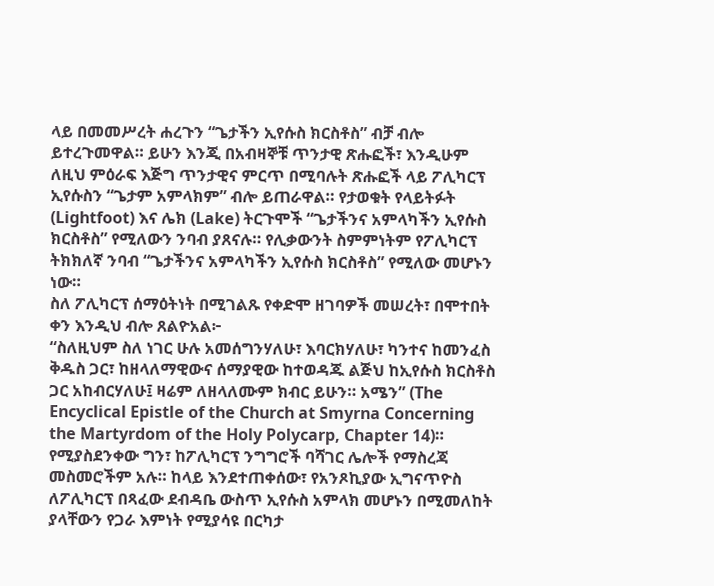ላይ በመመሥረት ሐረጉን “ጌታችን ኢየሱስ ክርስቶስ” ብቻ ብሎ ይተረጉመዋል። ይሁን እንጂ በአብዛኞቹ ጥንታዊ ጽሑፎች፣ እንዲሁም ለዚህ ምዕራፍ እጅግ ጥንታዊና ምርጥ በሚባሉት ጽሑፎች ላይ ፖሊካርፕ ኢየሱስን “ጌታም አምላክም” ብሎ ይጠራዋል። የታወቁት የላይትፉት (Lightfoot) እና ሌክ (Lake) ትርጉሞች “ጌታችንና አምላካችን ኢየሱስ ክርስቶስ” የሚለውን ንባብ ያጸናሉ። የሊቃውንት ስምምነትም የፖሊካርፕ ትክክለኛ ንባብ “ጌታችንና አምላካችን ኢየሱስ ክርስቶስ” የሚለው መሆኑን ነው።
ስለ ፖሊካርፕ ሰማዕትነት በሚገልጹ የቀድሞ ዘገባዎች መሠረት፣ በሞተበት ቀን እንዲህ ብሎ ጸልዮአል፦
“ስለዚህም ስለ ነገር ሁሉ አመሰግንሃለሁ፣ እባርክሃለሁ፣ ካንተና ከመንፈስ ቅዱስ ጋር፣ ከዘላለማዊውና ሰማያዊው ከተወዳጁ ልጅህ ከኢየሱስ ክርስቶስ ጋር አከብርሃለሁ፤ ዛሬም ለዘላለሙም ክብር ይሁን። አሜን” (The Encyclical Epistle of the Church at Smyrna Concerning the Martyrdom of the Holy Polycarp, Chapter 14)።
የሚያስደንቀው ግን፣ ከፖሊካርፕ ንግግሮች ባሻገር ሌሎች የማስረጃ መስመሮችም አሉ። ከላይ እንደተጠቀሰው፣ የአንጾኪያው ኢግናጥዮስ ለፖሊካርፕ በጻፈው ደብዳቤ ውስጥ ኢየሱስ አምላክ መሆኑን በሚመለከት ያላቸውን የጋራ እምነት የሚያሳዩ በርካታ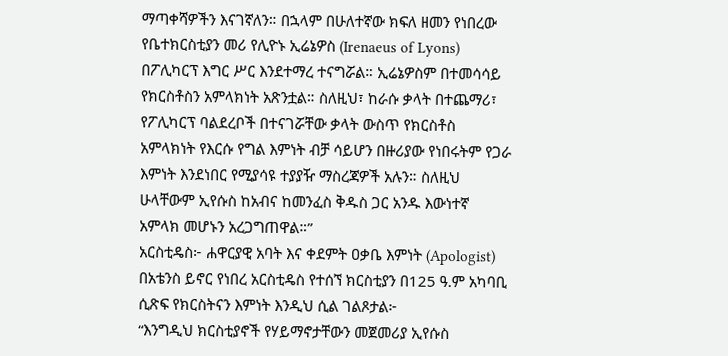ማጣቀሻዎችን እናገኛለን። በኋላም በሁለተኛው ክፍለ ዘመን የነበረው የቤተክርስቲያን መሪ የሊዮኑ ኢሬኔዎስ (Irenaeus of Lyons) በፖሊካርፕ እግር ሥር እንደተማረ ተናግሯል። ኢሬኔዎስም በተመሳሳይ የክርስቶስን አምላክነት አጽንቷል። ስለዚህ፣ ከራሱ ቃላት በተጨማሪ፣ የፖሊካርፕ ባልደረቦች በተናገሯቸው ቃላት ውስጥ የክርስቶስ አምላክነት የእርሱ የግል እምነት ብቻ ሳይሆን በዙሪያው የነበሩትም የጋራ እምነት እንደነበር የሚያሳዩ ተያያዥ ማስረጃዎች አሉን። ስለዚህ ሁላቸውም ኢየሱስ ከአብና ከመንፈስ ቅዱስ ጋር አንዱ እውነተኛ አምላክ መሆኑን አረጋግጠዋል።”
አርስቲዴስ፦ ሐዋርያዊ አባት እና ቀደምት ዐቃቤ እምነት (Apologist)
በአቴንስ ይኖር የነበረ አርስቲዴስ የተሰኘ ክርስቲያን በ125 ዓ.ም አካባቢ ሲጽፍ የክርስትናን እምነት እንዲህ ሲል ገልጾታል፦
“እንግዲህ ክርስቲያኖች የሃይማኖታቸውን መጀመሪያ ኢየሱስ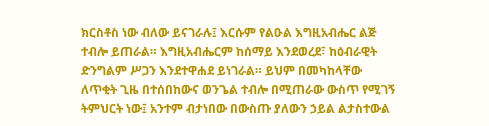ክርስቶስ ነው ብለው ይናገራሉ፤ እርሱም የልዑል እግዚአብሔር ልጅ ተብሎ ይጠራል። እግዚአብሔርም ከሰማይ እንደወረደ፣ ከዕብራዊት ድንግልም ሥጋን እንደተዋሐደ ይነገራል። ይህም በመካከላቸው ለጥቂት ጊዜ በተሰበከውና ወንጌል ተብሎ በሚጠራው ውስጥ የሚገኝ ትምህርት ነው፤ አንተም ብታነበው በውስጡ ያለውን ኃይል ልታስተውል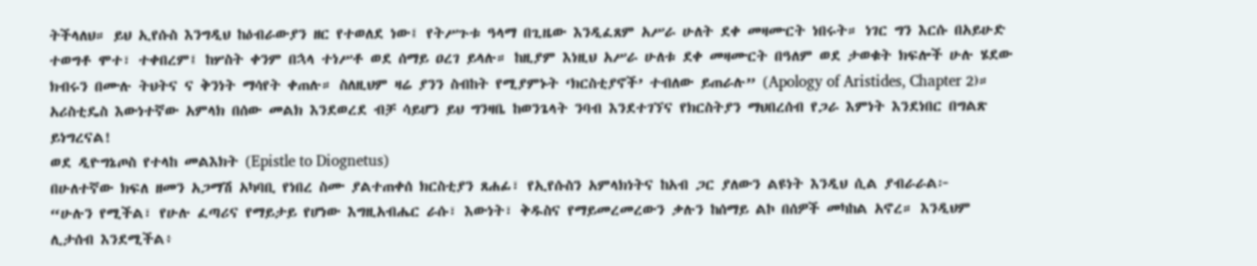ትችላለህ። ይህ ኢየሱስ እንግዲህ ከዕብራውያን ዘር የተወለደ ነው፤ የትሥጉቱ ዓላማ በጊዜው እንዲፈጸም አሥራ ሁለት ደቀ መዛሙርት ነበሩት። ነገር ግን እርሱ በአይሁድ ተወግቶ ሞተ፣ ተቀበረም፤ ከሦስት ቀንም በኋላ ተነሥቶ ወደ ሰማይ ዐረገ ይላሉ። ከዚያም እነዚህ አሥራ ሁለቱ ደቀ መዛሙርት በዓለም ወደ ታወቁት ክፍሎች ሁሉ ሄደው ክብሩን በሙሉ ትህትና ና ቅንነት ማሳየት ቀጠሉ። ስለዚህም ዛሬ ያንን ስብከት የሚያምኑት ‘ክርስቲያኖች’ ተብለው ይጠራሉ” (Apology of Aristides, Chapter 2)።
አሪስቲዴስ እውነተኛው አምላክ በሰው መልክ እንደወረደ ብቻ ሳይሆን ይህ ግንዛቤ ከወንጌላት ንባብ እንደተገኘና የክርስትያን ማህበረሰብ የጋራ እምነት እንደነበር በግልጽ ይነግረናል!
ወደ ዲዮግኔጦስ የተላከ መልእክት (Epistle to Diognetus)
በሁለተኛው ክፍለ ዘመን አጋማሽ አካባቢ የነበረ ስሙ ያልተጠቀሰ ክርስቲያን ጸሐፊ፣ የኢየሱስን አምላክነትና ከአብ ጋር ያለውን ልዩነት እንዲህ ሲል ያብራራል፦
“ሁሉን የሚችል፣ የሁሉ ፈጣሪና የማይታይ የሆነው እግዚአብሔር ራሱ፣ እውነት፣ ቅዱስና የማይመረመረውን ቃሉን ከሰማይ ልኮ በሰዎች መካከል አኖረ። እንዲህም ሊታሰብ እንደሚችል፥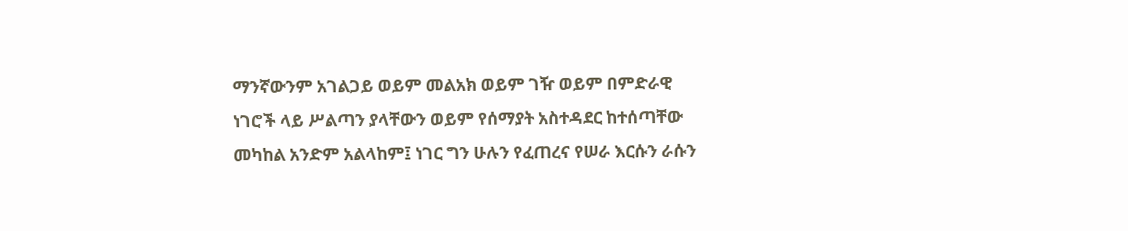ማንኛውንም አገልጋይ ወይም መልአክ ወይም ገዥ ወይም በምድራዊ ነገሮች ላይ ሥልጣን ያላቸውን ወይም የሰማያት አስተዳደር ከተሰጣቸው መካከል አንድም አልላከም፤ ነገር ግን ሁሉን የፈጠረና የሠራ እርሱን ራሱን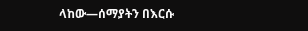ላከው—ሰማያትን በእርሱ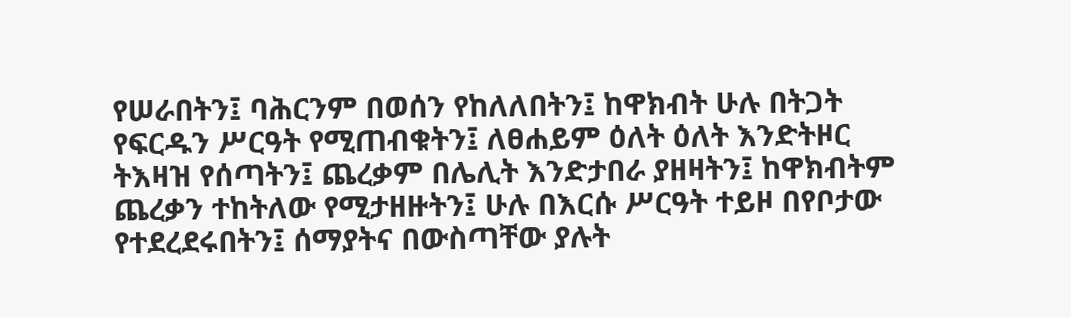የሠራበትን፤ ባሕርንም በወሰን የከለለበትን፤ ከዋክብት ሁሉ በትጋት የፍርዱን ሥርዓት የሚጠብቁትን፤ ለፀሐይም ዕለት ዕለት እንድትዞር ትእዛዝ የሰጣትን፤ ጨረቃም በሌሊት እንድታበራ ያዘዛትን፤ ከዋክብትም ጨረቃን ተከትለው የሚታዘዙትን፤ ሁሉ በእርሱ ሥርዓት ተይዞ በየቦታው የተደረደሩበትን፤ ሰማያትና በውስጣቸው ያሉት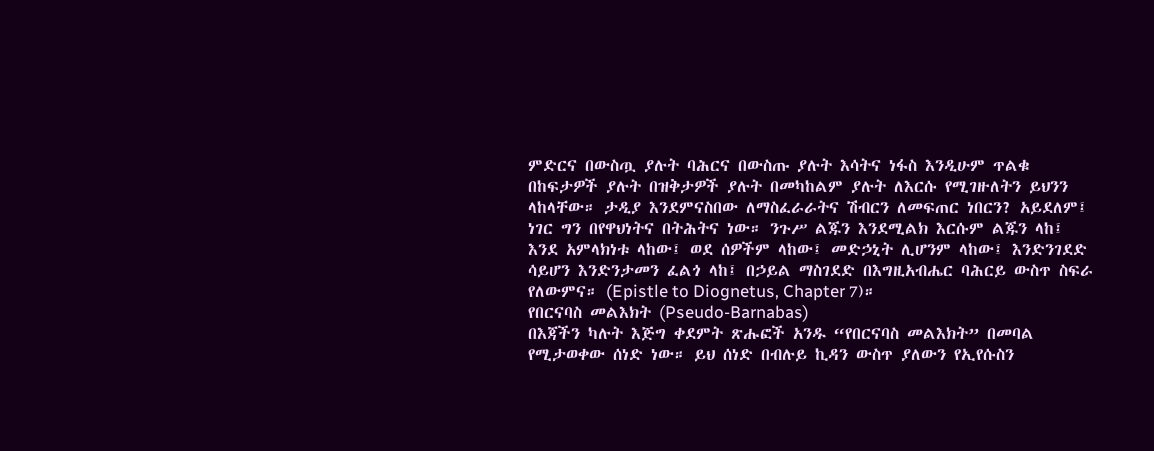ምድርና በውስጧ ያሉት ባሕርና በውስጡ ያሉት እሳትና ነፋስ እንዲሁም ጥልቁ በከፍታዎች ያሉት በዝቅታዎች ያሉት በመካከልም ያሉት ለእርሱ የሚገዙለትን ይህንን ላከላቸው። ታዲያ እንደምናስበው ለማስፈራራትና ሽብርን ለመፍጠር ነበርን? አይደለም፤ ነገር ግን በየዋህነትና በትሕትና ነው። ንጉሥ ልጁን እንደሚልክ እርሱም ልጁን ላከ፤ እንደ አምላክነቱ ላከው፤ ወደ ሰዎችም ላከው፤ መድኃኒት ሊሆንም ላከው፤ እንድንገደድ ሳይሆን እንድንታመን ፈልጎ ላከ፤ በኃይል ማስገደድ በእግዚአብሔር ባሕርይ ውስጥ ስፍራ የለውምና። (Epistle to Diognetus, Chapter 7)።
የበርናባስ መልእክት (Pseudo-Barnabas)
በእጃችን ካሉት እጅግ ቀደምት ጽሑፎች አንዱ “የበርናባስ መልእክት” በመባል የሚታወቀው ሰነድ ነው። ይህ ሰነድ በብሉይ ኪዳን ውስጥ ያለውን የኢየሱስን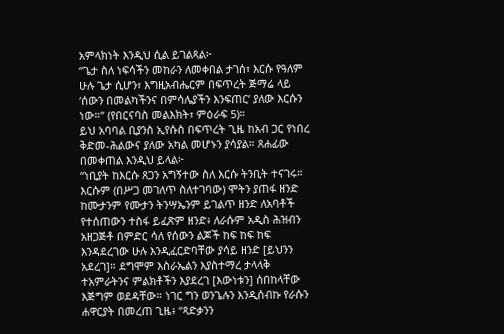አምላክነት እንዲህ ሲል ይገልጻል፦
“ጌታ ስለ ነፍሳችን መከራን ለመቀበል ታገሰ፣ እርሱ የዓለም ሁሉ ጌታ ሲሆን፣ እግዚአብሔርም በፍጥረት ጅማሬ ላይ ‘ሰውን በመልካችንና በምሳሌያችን እንፍጠር’ ያለው እርሱን ነው።” (የበርናባስ መልእክት፣ ምዕራፍ 5)።
ይህ አባባል ቢያንስ ኢየሱስ በፍጥረት ጊዜ ከአብ ጋር የነበረ ቅድመ-ሕልውና ያለው አካል መሆኑን ያሳያል። ጸሐፊው በመቀጠል እንዲህ ይላል፦
“ነቢያት ከእርሱ ጸጋን አግኝተው ስለ እርሱ ትንቢት ተናገሩ። እርሱም (በሥጋ መገለጥ ስለተገባው) ሞትን ያጠፋ ዘንድ ከሙታንም የሙታን ትንሣኤንም ይገልጥ ዘንድ ለአባቶች የተሰጠውን ተስፋ ይፈጽም ዘንድ፥ ለራሱም አዲስ ሕዝብን አዘጋጅቶ በምድር ሳለ የሰውን ልጆች ከፍ ከፍ ከፍ እንዳደረገው ሁሉ እንዲፈርድባቸው ያሳይ ዘንድ [ይህንን አደረገ]። ደግሞም እስራኤልን እያስተማረ ታላላቅ ተአምራትንና ምልክቶችን እያደረገ [እውነቱን] ሰበከላቸው እጅግም ወደዳቸው። ነገር ግን ወንጌሉን እንዲሰብኩ የራሱን ሐዋርያት በመረጠ ጊዜ፥ “ጻድቃንን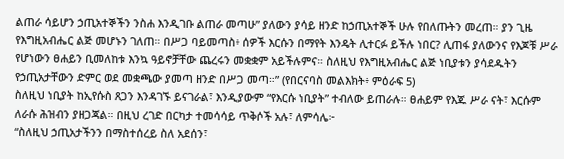ልጠራ ሳይሆን ኃጢአተኞችን ንስሐ እንዲገቡ ልጠራ መጣሁ” ያለውን ያሳይ ዘንድ ከኃጢአተኞች ሁሉ የበለጡትን መረጠ። ያን ጊዜ የእግዚአብሔር ልጅ መሆኑን ገለጠ። በሥጋ ባይመጣስ፥ ሰዎች እርሱን በማየት እንዴት ሊተርፉ ይችሉ ነበር? ሊጠፋ ያለውንና የእጆቹ ሥራ የሆነውን ፀሐይን ቢመለከቱ እንኳ ዓይኖቻቸው ጨረሩን መቋቋም አይችሉምና። ስለዚህ የእግዚአብሔር ልጅ ነቢያቱን ያሳደዱትን የኃጢአታቸውን ድምር ወደ መቋጫው ያመጣ ዘንድ በሥጋ መጣ።” (የበርናባስ መልእክት፥ ምዕራፍ 5)
ስለዚህ ነቢያት ከኢየሱስ ጸጋን እንዳገኙ ይናገራል፣ እንዲያውም “የእርሱ ነቢያት” ተብለው ይጠራሉ። ፀሐይም የእጁ ሥራ ናት፣ እርሱም ለራሱ ሕዝብን ያዘጋጃል። በዚህ ረገድ በርካታ ተመሳሳይ ጥቅሶች አሉ፣ ለምሳሌ፦
“ስለዚህ ኃጢአታችንን በማስተሰረይ ስለ አደሰን፣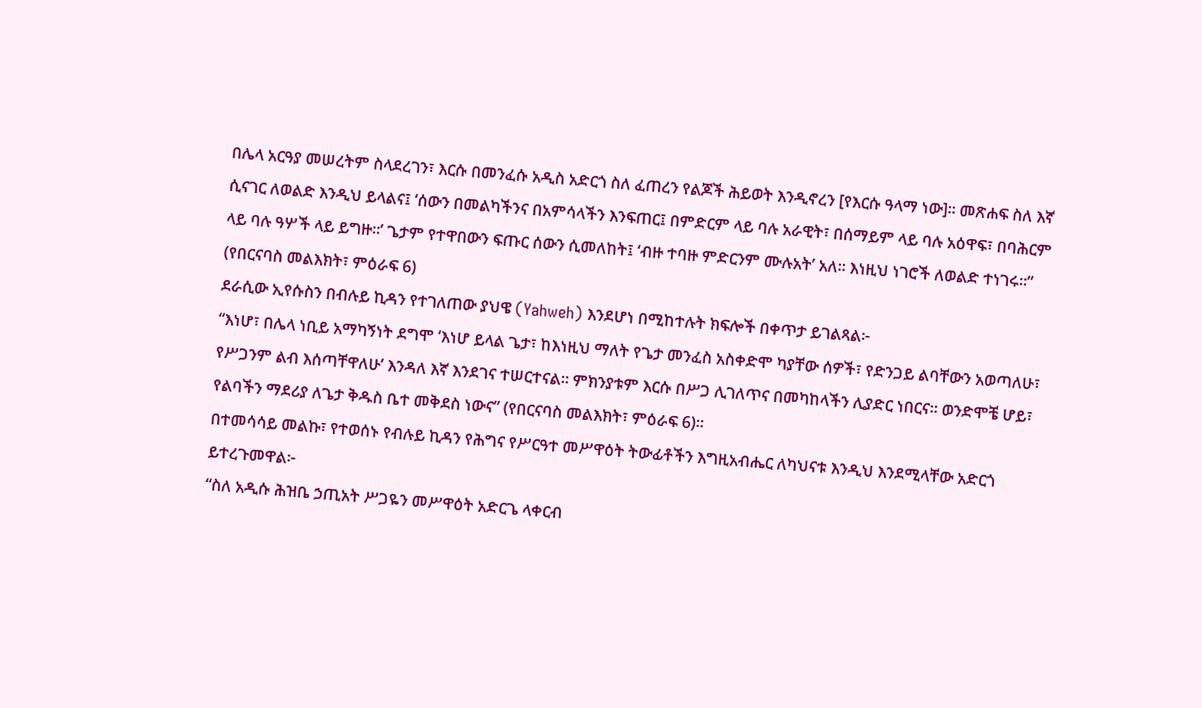በሌላ አርዓያ መሠረትም ስላደረገን፣ እርሱ በመንፈሱ አዲስ አድርጎ ስለ ፈጠረን የልጆች ሕይወት እንዲኖረን [የእርሱ ዓላማ ነው]። መጽሐፍ ስለ እኛ ሲናገር ለወልድ እንዲህ ይላልና፤ ‘ሰውን በመልካችንና በአምሳላችን እንፍጠር፤ በምድርም ላይ ባሉ አራዊት፣ በሰማይም ላይ ባሉ አዕዋፍ፣ በባሕርም ላይ ባሉ ዓሦች ላይ ይግዙ።’ ጌታም የተዋበውን ፍጡር ሰውን ሲመለከት፤ ‘ብዙ ተባዙ ምድርንም ሙሉአት’ አለ። እነዚህ ነገሮች ለወልድ ተነገሩ።” (የበርናባስ መልእክት፣ ምዕራፍ 6)
ደራሲው ኢየሱስን በብሉይ ኪዳን የተገለጠው ያህዌ (Yahweh) እንደሆነ በሚከተሉት ክፍሎች በቀጥታ ይገልጻል፦
“እነሆ፣ በሌላ ነቢይ አማካኝነት ደግሞ ‘እነሆ ይላል ጌታ፣ ከእነዚህ ማለት የጌታ መንፈስ አስቀድሞ ካያቸው ሰዎች፣ የድንጋይ ልባቸውን አወጣለሁ፣ የሥጋንም ልብ እሰጣቸዋለሁ’ እንዳለ እኛ እንደገና ተሠርተናል። ምክንያቱም እርሱ በሥጋ ሊገለጥና በመካከላችን ሊያድር ነበርና። ወንድሞቼ ሆይ፣ የልባችን ማደሪያ ለጌታ ቅዱስ ቤተ መቅደስ ነውና” (የበርናባስ መልእክት፣ ምዕራፍ 6)።
በተመሳሳይ መልኩ፣ የተወሰኑ የብሉይ ኪዳን የሕግና የሥርዓተ መሥዋዕት ትውፊቶችን እግዚአብሔር ለካህናቱ እንዲህ እንደሚላቸው አድርጎ ይተረጉመዋል፦
“ስለ አዲሱ ሕዝቤ ኃጢአት ሥጋዬን መሥዋዕት አድርጌ ላቀርብ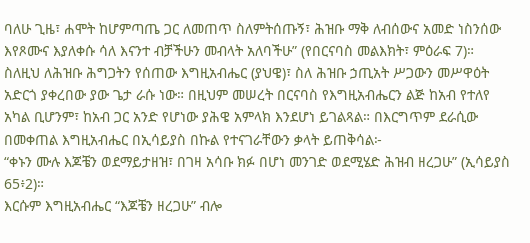ባለሁ ጊዜ፣ ሐሞት ከሆምጣጤ ጋር ለመጠጥ ስለምትሰጡኝ፣ ሕዝቡ ማቅ ለብሰውና አመድ ነስንሰው እየጾሙና እያለቀሱ ሳለ እናንተ ብቻችሁን መብላት አለባችሁ” (የበርናባስ መልእክት፣ ምዕራፍ 7)።
ስለዚህ ለሕዝቡ ሕግጋትን የሰጠው እግዚአብሔር (ያህዌ)፣ ስለ ሕዝቡ ኃጢአት ሥጋውን መሥዋዕት አድርጎ ያቀረበው ያው ጌታ ራሱ ነው። በዚህም መሠረት በርናባስ የእግዚአብሔርን ልጅ ከአብ የተለየ አካል ቢሆንም፣ ከአብ ጋር አንድ የሆነው ያሕዌ አምላክ እንደሆነ ይገልጻል። በእርግጥም ደራሲው በመቀጠል እግዚአብሔር በኢሳይያስ በኩል የተናገራቸውን ቃላት ይጠቅሳል፦
“ቀኑን ሙሉ እጆቼን ወደማይታዘዝ፣ በገዛ አሳቡ ክፉ በሆነ መንገድ ወደሚሄድ ሕዝብ ዘረጋሁ” (ኢሳይያስ 65፥2)።
እርሱም እግዚአብሔር “እጆቼን ዘረጋሁ” ብሎ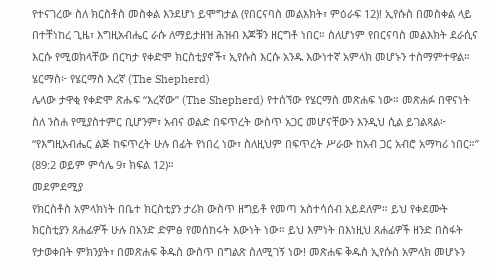የተናገረው ስለ ክርስቶስ መስቀል እንደሆነ ይሞግታል (የበርናባስ መልእክት፣ ምዕራፍ 12)! ኢየሱስ በመስቀል ላይ በተቸነከረ ጊዜ፣ እግዚአብሔር ራሱ ለማይታዘዝ ሕዝብ እጆቹን ዘርግቶ ነበር። ስለሆነም የበርናባስ መልእክት ደራሲና እርሱ የሚወክላቸው በርካታ የቀድሞ ክርስቲያኖች፣ ኢየሱስ እርሱ አንዱ እውነተኛ አምላክ መሆኑን ተስማምተዋል።
ሄርማስ፦ የሄርማስ እረኛ (The Shepherd)
ሌላው ታዋቂ የቀድሞ ጽሑፍ “እረኛው” (The Shepherd) የተሰኘው የሄርማስ መጽሐፍ ነው። መጽሐፉ በዋናነት ስለ ንስሐ የሚያስተምር ቢሆንም፣ አብና ወልድ በፍጥረት ውስጥ አጋር መሆናቸውን እንዲህ ሲል ይገልጻል፦
“የእግዚአብሔር ልጅ ከፍጥረት ሁሉ በፊት የነበረ ነው፣ ስለዚህም በፍጥረት ሥራው ከአብ ጋር አብሮ አማካሪ ነበር።” (89:2 ወይም ምሳሌ 9፣ ክፍል 12)።
መደምደሚያ
የክርስቶስ አምላክነት በቤተ ክርስቲያን ታሪክ ውስጥ ዘግይቶ የመጣ አስተሳሰብ አይደለም። ይህ የቀደሙት ክርስቲያን ጸሐፊዎች ሁሉ በአንድ ድምፅ የመሰከሩት እውነት ነው። ይህ እምነት በእነዚህ ጸሐፊዎች ዘንድ በስፋት የታወቀበት ምክንያት፣ በመጽሐፍ ቅዱስ ውስጥ በግልጽ ስለሚገኝ ነው! መጽሐፍ ቅዱስ ኢየሱስ አምላክ መሆኑን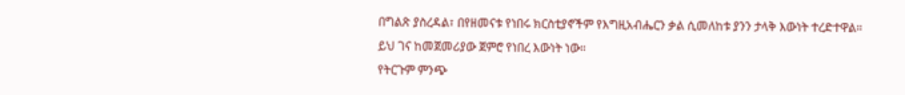በግልጽ ያስረዳል፣ በየዘመናቱ የነበሩ ክርስቲያኖችም የእግዚአብሔርን ቃል ሲመለከቱ ያንን ታላቅ እውነት ተረድተዋል። ይህ ገና ከመጀመሪያው ጀምሮ የነበረ እውነት ነው።
የትርጉም ምንጭ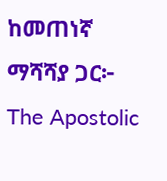ከመጠነኛ ማሻሻያ ጋር፦ The Apostolic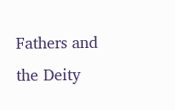Fathers and the Deity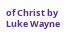of Christ by Luke Wayne